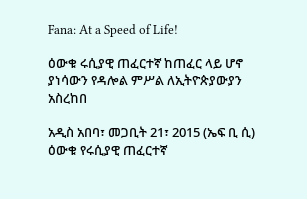Fana: At a Speed of Life!

ዕውቁ ሩሲያዊ ጠፈርተኛ ከጠፈር ላይ ሆኖ ያነሳውን የዳሎል ምሥል ለኢትዮጵያውያን አስረከበ

አዲስ አበባ፣ መጋቢት 21፣ 2015 (ኤፍ ቢ ሲ) ዕውቁ የሩሲያዊ ጠፈርተኛ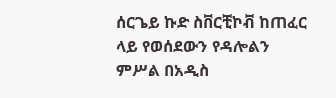ሰርጌይ ኩድ ስቨርቺኮቭ ከጠፈር ላይ የወሰደውን የዳሎልን ምሥል በአዲስ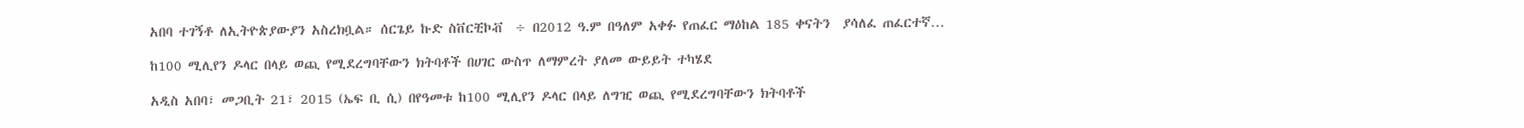አበባ ተገኝቶ ለኢትዮጵያውያን አስረክቧል። ሰርጌይ ኩድ ስቨርቺኮቭ  ÷ በ2012 ዓ.ም በዓለም አቀፉ የጠፈር ማዕከል 185 ቀናትን  ያሳለፈ ጠፈርተኛ…

ከ100 ሚሊየን ዶላር በላይ ወጪ የሚደረግባቸውን ክትባቶች በሀገር ውስጥ ለማምረት ያለመ ውይይት ተካሄደ

አዲስ አበባ፣ መጋቢት 21፣ 2015 (ኤፍ ቢ ሲ) በየዓመቱ ከ100 ሚሊየን ዶላር በላይ ለግዢ ወጪ የሚደረግባቸውን ክትባቶች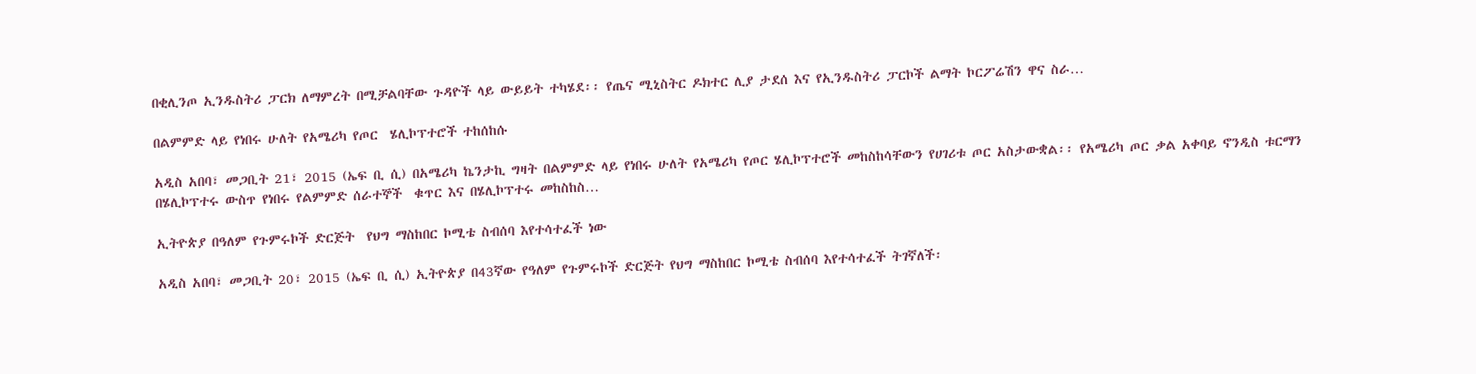በቂሊንጦ ኢንዱስትሪ ፓርክ ለማምረት በሚቻልባቸው ጉዳዮች ላይ ውይይት ተካሄደ፡፡ የጤና ሚኒስትር ዶክተር ሊያ ታደሰ እና የኢንዱስትሪ ፓርኮች ልማት ኮርፖሬሽን ዋና ስራ…

በልምምድ ላይ የነበሩ ሁለት የአሜሪካ የጦር  ሄሊኮፕተሮች ተከሰከሱ

አዲስ አበባ፣ መጋቢት 21፣ 2015 (ኤፍ ቢ ሲ) በአሜሪካ ኬንታኪ ግዛት በልምምድ ላይ የነበሩ ሁለት የአሜሪካ የጦር ሄሊኮፕተሮች መከስከሳቸውን የሀገሪቱ ጦር አስታውቋል፡፡ የአሜሪካ ጦር ቃል አቀባይ ኖንዲስ ቱርማን በሄሊኮፕተሩ ውስጥ የነበሩ የልምምድ ሰራተኞች  ቁጥር እና በሄሊኮፕተሩ መከስከስ…

ኢትዮጵያ በዓለም የጉምሩኮች ድርጅት  የህግ ማስከበር ኮሚቴ ስብሰባ እየተሳተፈች ነው

አዲስ አበባ፣ መጋቢት 20፣ 2015 (ኤፍ ቢ ሲ) ኢትዮጵያ በ43ኛው የዓለም የጉምሩኮች ድርጅት የህግ ማስከበር ኮሚቴ ስብሰባ እየተሳተፈች ትገኛለች፡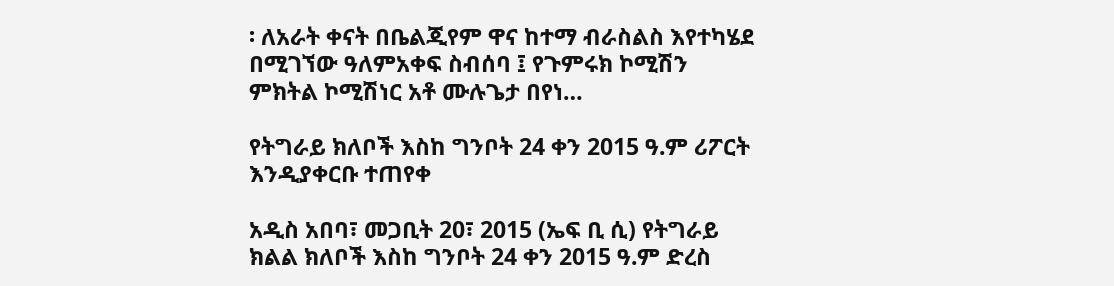፡ ለአራት ቀናት በቤልጂየም ዋና ከተማ ብራስልስ እየተካሄደ በሚገኘው ዓለምአቀፍ ስብሰባ ፤ የጉምሩክ ኮሚሽን ምክትል ኮሚሽነር አቶ ሙሉጌታ በየነ…

የትግራይ ክለቦች እስከ ግንቦት 24 ቀን 2015 ዓ.ም ሪፖርት እንዲያቀርቡ ተጠየቀ

አዲስ አበባ፣ መጋቢት 20፣ 2015 (ኤፍ ቢ ሲ) የትግራይ ክልል ክለቦች እስከ ግንቦት 24 ቀን 2015 ዓ.ም ድረስ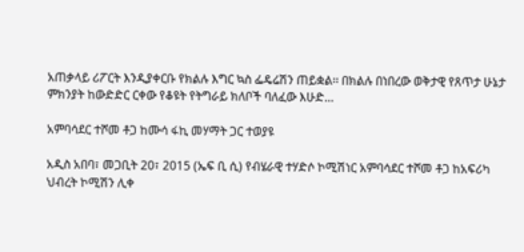አጠቃላይ ሪፖርት እንዲያቀርቡ የክልሉ እግር ኳስ ፌዴሬሽን ጠይቋል፡፡ በክልሉ በነበረው ወቅታዊ የጸጥታ ሁኔታ ምክንያት ከውድድር ርቀው የቆዩት የትግራይ ክለቦች ባለፈው እሁድ…

አምባሳደር ተሾመ ቶጋ ከሙሳ ፋኪ መሃማት ጋር ተወያዩ

አዲስ አበባ፣ መጋቢት 20፣ 2015 (ኤፍ ቢ ሲ) የብሄራዊ ተሃድሶ ኮሚሽነር አምባሳደር ተሾመ ቶጋ ከአፍሪካ ህብረት ኮሚሽን ሊቀ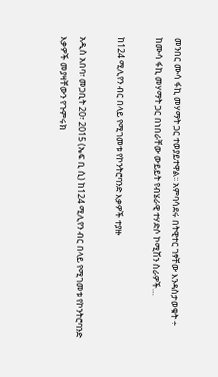መንበር ሙሳ ፋኪ መሃማት ጋር ተወያይተዋል፡፡ አምባሳደሩ በትዊተር ገፃቸው እንዳስታወቁት ÷ ከሙሳ ፋኪ መሃማት ጋር በነበራቸው ውይይት የብሄራዊ ተሃድሶ ኮሚሽን ስራዎች…

ከ124 ሚሊየን ብር በላይ የሚገመቱ የኮንትሮባንድ እቃዎች ተያዙ

አዲስ አበባ፣ መጋቢት 20፣ 2015 (ኤፍ ቢ ሲ) ከ124 ሚሊየን ብር በላይ የሚገመቱ የኮንትሮባንድ እቃዎች መያዛቸውን የጉምሩክ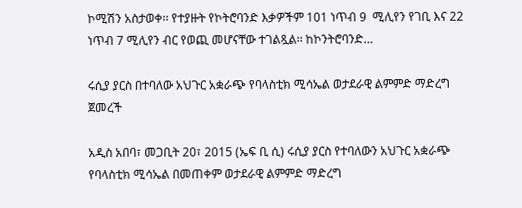ኮሚሽን አስታወቀ፡፡ የተያዙት የኮትሮባንድ እቃዎችም 101 ነጥብ 9  ሚሊየን የገቢ እና 22 ነጥብ 7 ሚሊየን ብር የወጪ መሆናቸው ተገልጿል፡፡ ከኮንትሮባንድ…

ሩሲያ ያርስ በተባለው አህጉር አቋራጭ የባላስቲክ ሚሳኤል ወታደራዊ ልምምድ ማድረግ ጀመረች

አዲስ አበባ፣ መጋቢት 20፣ 2015 (ኤፍ ቢ ሲ) ሩሲያ ያርስ የተባለውን አህጉር አቋራጭ የባላስቲክ ሚሳኤል በመጠቀም ወታደራዊ ልምምድ ማድረግ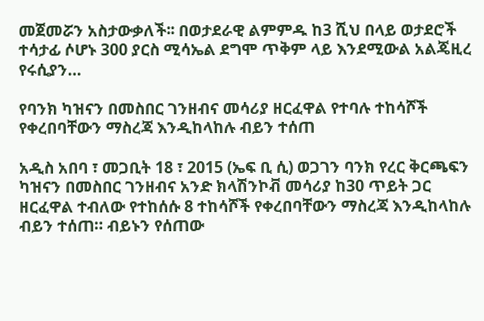መጀመሯን አስታውቃለች፡፡ በወታደራዊ ልምምዱ ከ3 ሺህ በላይ ወታደሮች ተሳታፊ ሶሆኑ 300 ያርስ ሚሳኤል ደግሞ ጥቅም ላይ እንደሚውል አልጄዚረ የሩሲያን…

የባንክ ካዝናን በመስበር ገንዘብና መሳሪያ ዘርፈዋል የተባሉ ተከሳሾች የቀረበባቸውን ማስረጃ እንዲከላከሉ ብይን ተሰጠ

አዲስ አበባ ፣ መጋቢት 18 ፣ 2015 (ኤፍ ቢ ሲ) ወጋገን ባንክ የረር ቅርጫፍን ካዝናን በመስበር ገንዘብና አንድ ክላሽንኮቭ መሳሪያ ከ30 ጥይት ጋር ዘርፈዋል ተብለው የተከሰሱ 8 ተከሳሾች የቀረበባቸውን ማስረጃ እንዲከላከሉ ብይን ተሰጠ። ብይኑን የሰጠው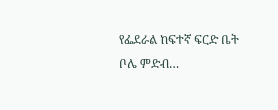የፌደራል ከፍተኛ ፍርድ ቤት ቦሌ ምድብ…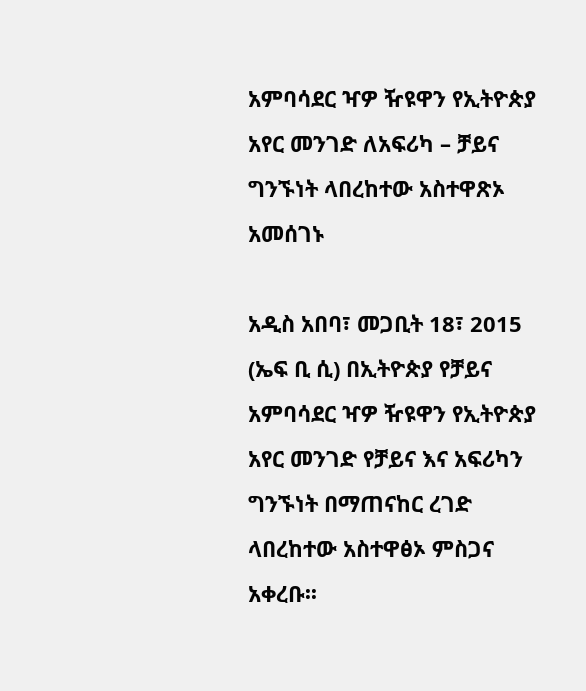አምባሳደር ዣዎ ዥዩዋን የኢትዮጵያ አየር መንገድ ለአፍሪካ – ቻይና ግንኙነት ላበረከተው አስተዋጽኦ አመሰገኑ

አዲስ አበባ፣ መጋቢት 18፣ 2015 (ኤፍ ቢ ሲ) በኢትዮጵያ የቻይና አምባሳደር ዣዎ ዥዩዋን የኢትዮጵያ አየር መንገድ የቻይና እና አፍሪካን ግንኙነት በማጠናከር ረገድ ላበረከተው አስተዋፅኦ ምስጋና አቀረቡ፡፡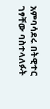አምባሳደሩ በትዊተር ገፃቸው ባስተላለፉት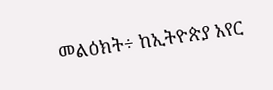መልዕክት÷ ከኢትዮጵያ አየር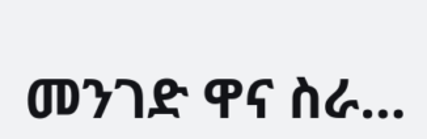መንገድ ዋና ስራ…